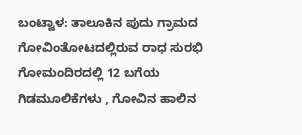ಬಂಟ್ವಾಳ: ತಾಲೂಕಿನ ಪುದು ಗ್ರಾಮದ ಗೋವಿಂತೋಟದಲ್ಲಿರುವ ರಾಧ ಸುರಭಿ ಗೋಮಂದಿರದಲ್ಲಿ 12 ಬಗೆಯ ಗಿಡಮೂಲಿಕೆಗಳು , ಗೋವಿನ ಹಾಲಿನ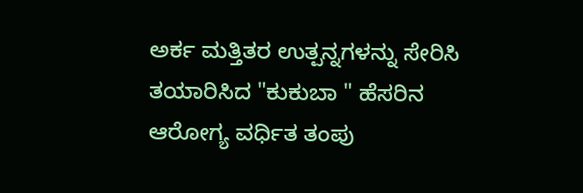ಅರ್ಕ ಮತ್ತಿತರ ಉತ್ಪನ್ನಗಳನ್ನು ಸೇರಿಸಿ ತಯಾರಿಸಿದ "ಕುಕುಬಾ " ಹೆಸರಿನ ಆರೋಗ್ಯ ವರ್ಧಿತ ತಂಪು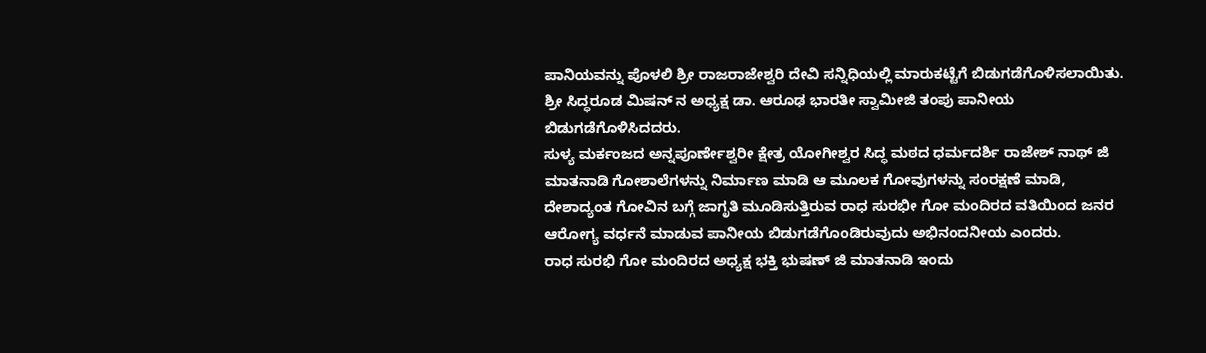ಪಾನಿಯವನ್ನು ಪೊಳಲಿ ಶ್ರೀ ರಾಜರಾಜೇಶ್ವರಿ ದೇವಿ ಸನ್ನಿಧಿಯಲ್ಲಿ ಮಾರುಕಟ್ಟೆಗೆ ಬಿಡುಗಡೆಗೊಳಿಸಲಾಯಿತು.
ಶ್ರೀ ಸಿದ್ಧರೂಡ ಮಿಷನ್ ನ ಅಧ್ಯಕ್ಷ ಡಾ. ಆರೂಢ ಭಾರತೀ ಸ್ವಾಮೀಜಿ ತಂಪು ಪಾನೀಯ ಬಿಡುಗಡೆಗೊಳಿಸಿದದರು.
ಸುಳ್ಯ ಮರ್ಕಂಜದ ಅನ್ನಪೂರ್ಣೇಶ್ವರೀ ಕ್ಷೇತ್ರ ಯೋಗೀಶ್ವರ ಸಿದ್ಧ ಮಠದ ಧರ್ಮದರ್ಶಿ ರಾಜೇಶ್ ನಾಥ್ ಜಿ ಮಾತನಾಡಿ ಗೋಶಾಲೆಗಳನ್ನು ನಿರ್ಮಾಣ ಮಾಡಿ ಆ ಮೂಲಕ ಗೋವುಗಳನ್ನು ಸಂರಕ್ಷಣೆ ಮಾಡಿ, ದೇಶಾದ್ಯಂತ ಗೋವಿನ ಬಗ್ಗೆ ಜಾಗೃತಿ ಮೂಡಿಸುತ್ತಿರುವ ರಾಧ ಸುರಭೀ ಗೋ ಮಂದಿರದ ವತಿಯಿಂದ ಜನರ ಆರೋಗ್ಯ ವರ್ಧನೆ ಮಾಡುವ ಪಾನೀಯ ಬಿಡುಗಡೆಗೊಂಡಿರುವುದು ಅಭಿನಂದನೀಯ ಎಂದರು.
ರಾಧ ಸುರಭಿ ಗೋ ಮಂದಿರದ ಅಧ್ಯಕ್ಷ ಭಕ್ತಿ ಭುಷಣ್ ಜಿ ಮಾತನಾಡಿ ಇಂದು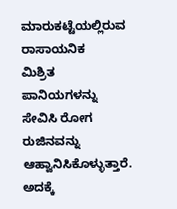ಮಾರುಕಟ್ಟೆಯಲ್ಲಿರುವ ರಾಸಾಯನಿಕ
ಮಿಶ್ರಿತ ಪಾನಿಯಗಳನ್ನು ಸೇವಿಸಿ ರೋಗ ರುಜಿನವನ್ನು ಆಹ್ವಾನಿಸಿಕೊಳ್ಳುತ್ತಾರೆ. ಅದಕ್ಕೆ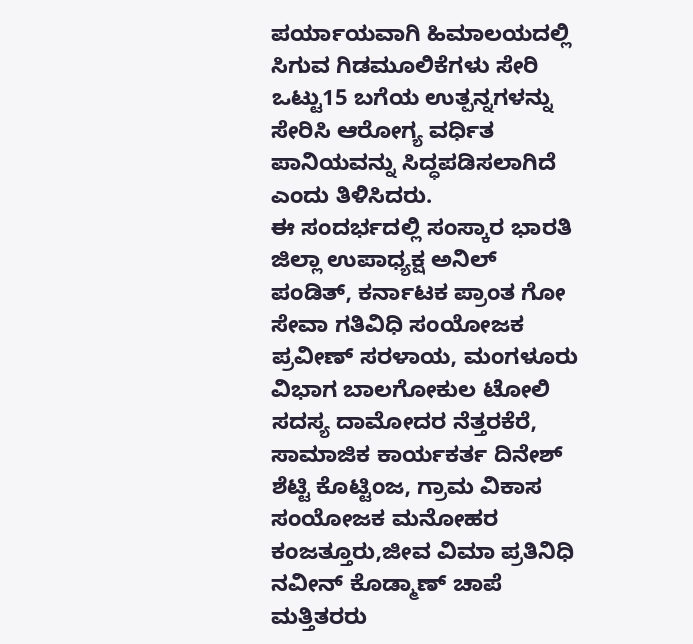ಪರ್ಯಾಯವಾಗಿ ಹಿಮಾಲಯದಲ್ಲಿ ಸಿಗುವ ಗಿಡಮೂಲಿಕೆಗಳು ಸೇರಿ ಒಟ್ಟು15 ಬಗೆಯ ಉತ್ಪನ್ನಗಳನ್ನು ಸೇರಿಸಿ ಆರೋಗ್ಯ ವರ್ಧಿತ ಪಾನಿಯವನ್ನು ಸಿದ್ಧಪಡಿಸಲಾಗಿದೆ ಎಂದು ತಿಳಿಸಿದರು.
ಈ ಸಂದರ್ಭದಲ್ಲಿ ಸಂಸ್ಕಾರ ಭಾರತಿ ಜಿಲ್ಲಾ ಉಪಾಧ್ಯಕ್ಷ ಅನಿಲ್ ಪಂಡಿತ್, ಕರ್ನಾಟಕ ಪ್ರಾಂತ ಗೋ ಸೇವಾ ಗತಿವಿಧಿ ಸಂಯೋಜಕ ಪ್ರವೀಣ್ ಸರಳಾಯ, ಮಂಗಳೂರು ವಿಭಾಗ ಬಾಲಗೋಕುಲ ಟೋಲಿ ಸದಸ್ಯ ದಾಮೋದರ ನೆತ್ತರಕೆರೆ, ಸಾಮಾಜಿಕ ಕಾರ್ಯಕರ್ತ ದಿನೇಶ್ ಶೆಟ್ಟಿ ಕೊಟ್ಟಿಂಜ, ಗ್ರಾಮ ವಿಕಾಸ ಸಂಯೋಜಕ ಮನೋಹರ ಕಂಜತ್ತೂರು,ಜೀವ ವಿಮಾ ಪ್ರತಿನಿಧಿ ನವೀನ್ ಕೊಡ್ಮಾಣ್ ಚಾಪೆ ಮತ್ತಿತರರು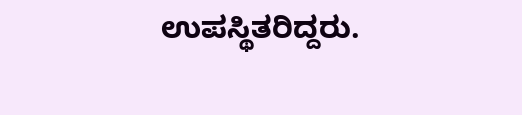ಉಪಸ್ಥಿತರಿದ್ದರು.